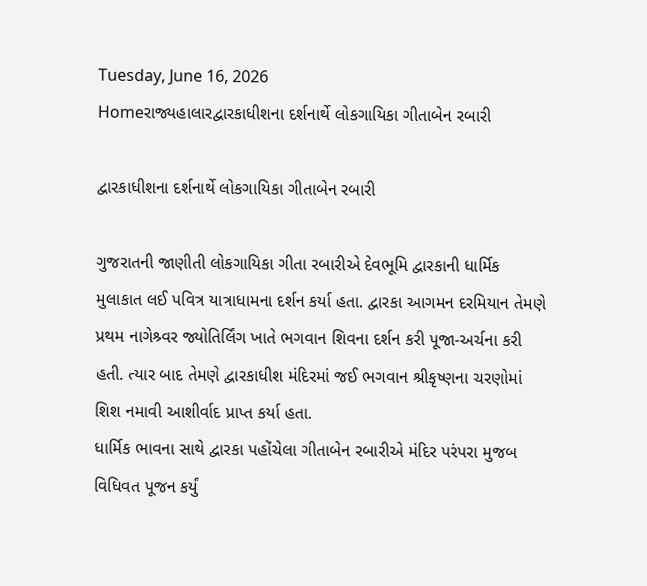Tuesday, June 16, 2026
Homeરાજ્યહાલારદ્વારકાધીશના દર્શનાર્થે લોકગાયિકા ગીતાબેન રબારી

દ્વારકાધીશના દર્શનાર્થે લોકગાયિકા ગીતાબેન રબારી

ગુજરાતની જાણીતી લોકગાયિકા ગીતા રબારીએ દેવભૂમિ દ્વારકાની ધાર્મિક મુલાકાત લઈ પવિત્ર યાત્રાધામના દર્શન કર્યા હતા. દ્વારકા આગમન દરમિયાન તેમણે પ્રથમ નાગેશ્ર્વર જ્યોતિર્લિંગ ખાતે ભગવાન શિવના દર્શન કરી પૂજા-અર્ચના કરી હતી. ત્યાર બાદ તેમણે દ્વારકાધીશ મંદિરમાં જઈ ભગવાન શ્રીકૃષ્ણના ચરણોમાં શિશ નમાવી આશીર્વાદ પ્રાપ્ત કર્યા હતા.
ધાર્મિક ભાવના સાથે દ્વારકા પહોંચેલા ગીતાબેન રબારીએ મંદિર પરંપરા મુજબ વિધિવત પૂજન કર્યું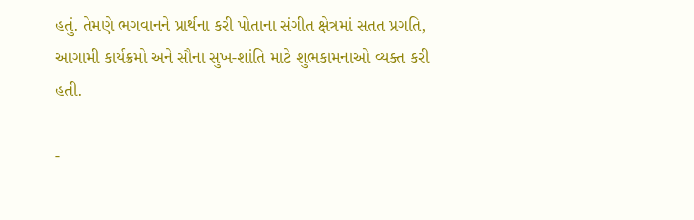હતું. તેમણે ભગવાનને પ્રાર્થના કરી પોતાના સંગીત ક્ષેત્રમાં સતત પ્રગતિ, આગામી કાર્યક્રમો અને સૌના સુખ-શાંતિ માટે શુભકામનાઓ વ્યક્ત કરી હતી.

-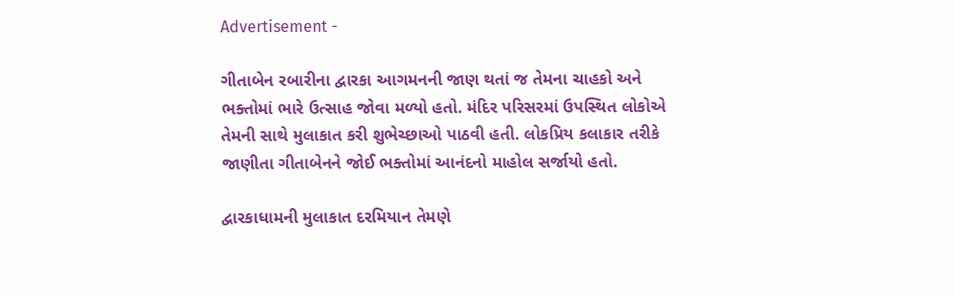Advertisement -

ગીતાબેન રબારીના દ્વારકા આગમનની જાણ થતાં જ તેમના ચાહકો અને ભક્તોમાં ભારે ઉત્સાહ જોવા મળ્યો હતો. મંદિર પરિસરમાં ઉપસ્થિત લોકોએ તેમની સાથે મુલાકાત કરી શુભેચ્છાઓ પાઠવી હતી. લોકપ્રિય કલાકાર તરીકે જાણીતા ગીતાબેનને જોઈ ભક્તોમાં આનંદનો માહોલ સર્જાયો હતો.

દ્વારકાધામની મુલાકાત દરમિયાન તેમણે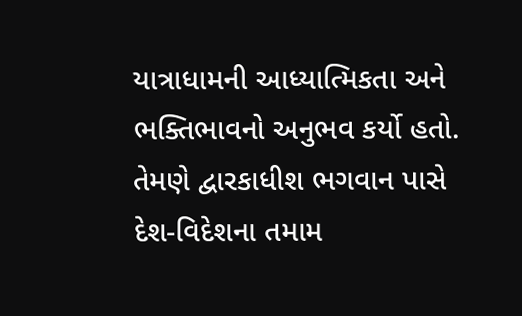યાત્રાધામની આધ્યાત્મિકતા અને ભક્તિભાવનો અનુભવ કર્યો હતો. તેમણે દ્વારકાધીશ ભગવાન પાસે દેશ-વિદેશના તમામ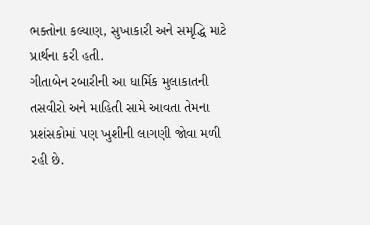ભક્તોના કલ્યાણ, સુખાકારી અને સમૃદ્ધિ માટે પ્રાર્થના કરી હતી.
ગીતાબેન રબારીની આ ધાર્મિક મુલાકાતની તસવીરો અને માહિતી સામે આવતા તેમના પ્રશંસકોમાં પણ ખુશીની લાગણી જોવા મળી રહી છે.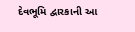દેવભૂમિ દ્વારકાની આ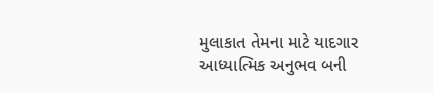મુલાકાત તેમના માટે યાદગાર આધ્યાત્મિક અનુભવ બની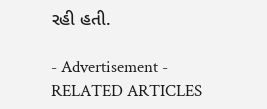રહી હતી.

- Advertisement -
RELATED ARTICLES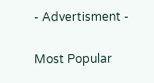- Advertisment -

Most Popular